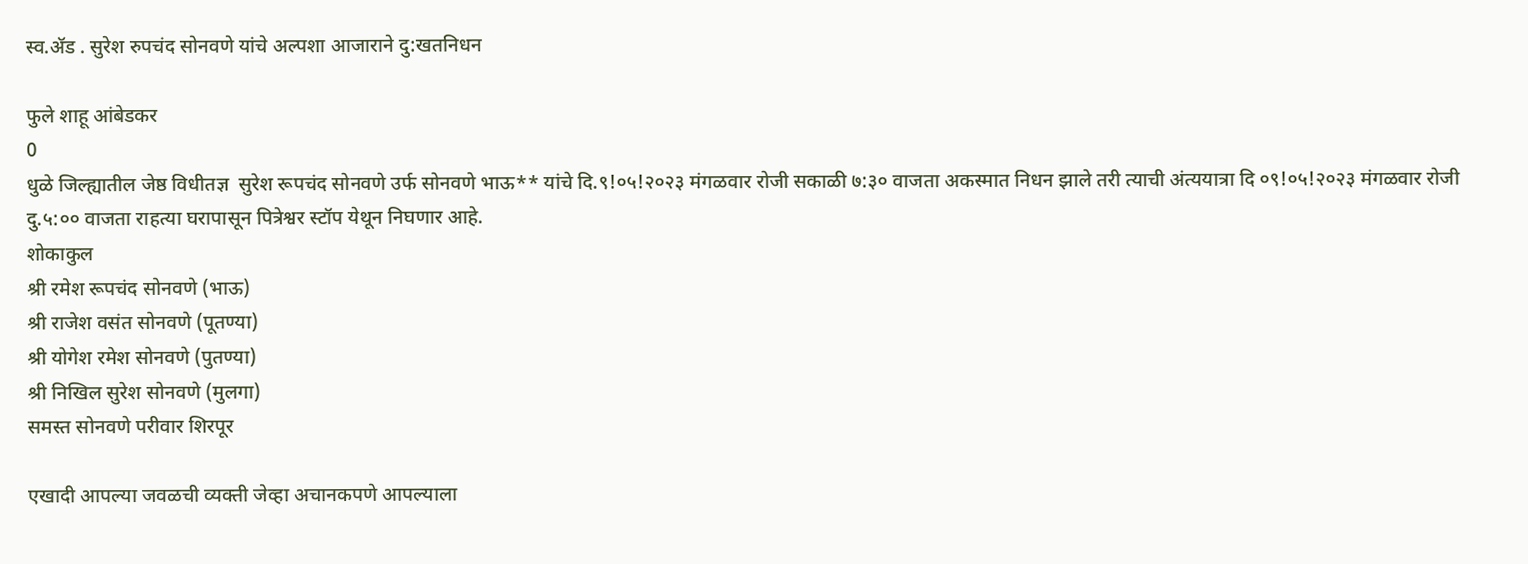स्व.ॲड . सुरेश रुपचंद सोनवणे यांचे अल्पशा आजाराने दु:खतनिधन

फुले शाहू आंबेडकर
0
धुळे जिल्ह्यातील जेष्ठ विधीतज्ञ  सुरेश रूपचंद सोनवणे उर्फ सोनवणे भाऊ** यांचे दि.९!०५!२०२३ मंगळवार रोजी सकाळी ७:३० वाजता अकस्मात निधन झाले तरी त्याची अंत्ययात्रा दि ०९!०५!२०२३ मंगळवार रोजी दु.५:०० वाजता राहत्या घरापासून पित्रेश्वर स्टॉप येथून निघणार आहे.
शोकाकुल
श्री रमेश रूपचंद सोनवणे (भाऊ)
श्री राजेश वसंत सोनवणे (पूतण्या)
श्री योगेश रमेश सोनवणे (पुतण्या)
श्री निखिल सुरेश सोनवणे (मुलगा)
समस्त सोनवणे परीवार शिरपूर

एखादी आपल्या जवळची व्यक्ती जेव्हा अचानकपणे आपल्याला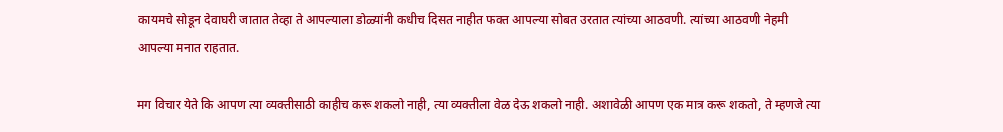कायमचे सोडून देवाघरी जातात तेव्हा ते आपल्याला डोळ्यांनी कधीच दिसत नाहीत फक्त आपल्या सोबत उरतात त्यांच्या आठवणी. त्यांच्या आठवणी नेहमी आपल्या मनात राहतात.

मग विचार येते कि आपण त्या व्यक्तीसाठी काहीच करू शकलो नाही, त्या व्यक्तीला वेळ देऊ शकलो नाही. अशावेळी आपण एक मात्र करू शकतो, ते म्हणजे त्या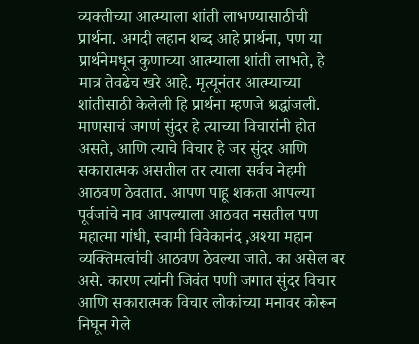व्यक्तीच्या आत्म्याला शांती लाभण्यासाठीची प्रार्थना. अगदी लहान शब्द आहे प्रार्थना, पण या प्रार्थनेमधून कुणाच्या आत्म्याला शांती लाभते, हे मात्र तेवढेच खरे आहे. मृत्यूनंतर आत्म्याच्या शांतीसाठी केलेली हि प्रार्थना म्हणजे श्रद्धांजली.
माणसाचं जगणं सुंदर हे त्याच्या विचारांनी होत असते, आणि त्याचे विचार हे जर सुंदर आणि सकारात्मक असतील तर त्याला सर्वच नेहमी आठवण ठेवतात. आपण पाहू शकता आपल्या पूर्वजांचे नाव आपल्याला आठवत नसतील पण महात्मा गांधी, स्वामी विवेकानंद ,अश्या महान व्यक्तिमत्वांची आठवण ठेवल्या जाते. का असेल बर असे. कारण त्यांनी जिवंत पणी जगात सुंदर विचार आणि सकारात्मक विचार लोकांच्या मनावर कोरून निघून गेले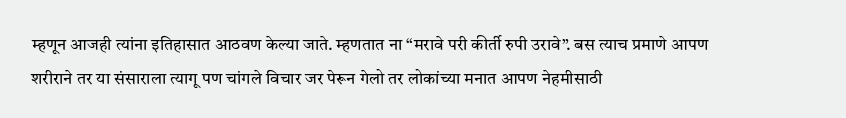म्हणून आजही त्यांना इतिहासात आठवण केल्या जाते. म्हणतात ना “मरावे परी कीर्ती रुपी उरावे”. बस त्याच प्रमाणे आपण शरीराने तर या संसाराला त्यागू पण चांगले विचार जर पेरून गेलो तर लोकांच्या मनात आपण नेहमीसाठी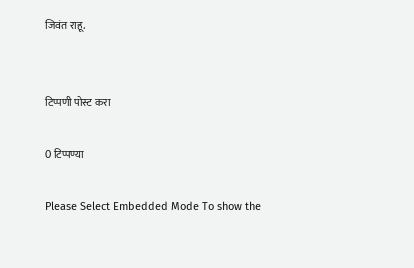जिवंत राहू.


टिप्पणी पोस्ट करा

0 टिप्पण्या

Please Select Embedded Mode To show the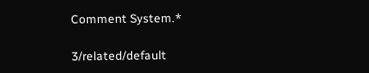Comment System.*

3/related/default